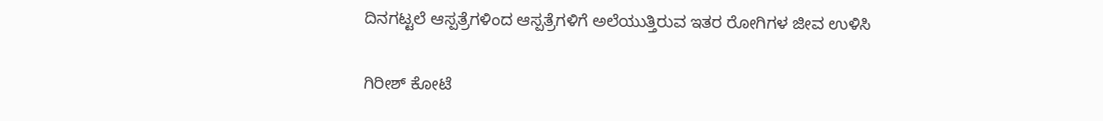ದಿನಗಟ್ಟಲೆ ಆಸ್ಪತ್ರೆಗಳಿಂದ ಆಸ್ಪತ್ರೆಗಳಿಗೆ ಅಲೆಯುತ್ತಿರುವ ಇತರ ರೋಗಿಗಳ ಜೀವ ಉಳಿಸಿ

ಗಿರೀಶ್‌ ಕೋಟೆ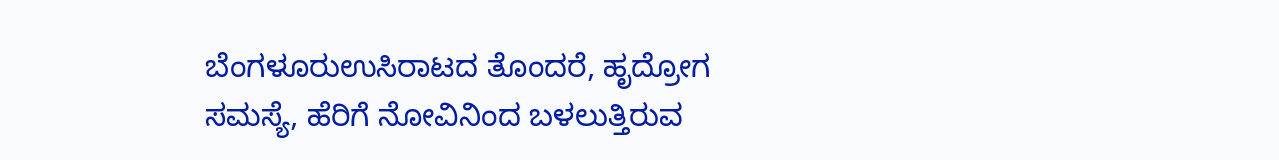ಬೆಂಗಳೂರುಉಸಿರಾಟದ ತೊಂದರೆ, ಹೃದ್ರೋಗ ಸಮಸ್ಯೆ, ಹೆರಿಗೆ ನೋವಿನಿಂದ ಬಳಲುತ್ತಿರುವ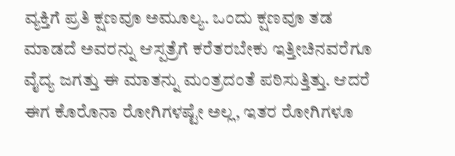ವ್ಯಕ್ತಿಗೆ ಪ್ರತಿ ಕ್ಷಣವೂ ಅಮೂಲ್ಯ. ಒಂದು ಕ್ಷಣವೂ ತಡ ಮಾಡದೆ ಅವರನ್ನು ಆಸ್ಪತ್ರೆಗೆ ಕರೆತರಬೇಕು ಇತ್ತೀಚಿನವರೆಗೂ ವೈದ್ಯ ಜಗತ್ತು ಈ ಮಾತನ್ನು ಮಂತ್ರದಂತೆ ಪಠಿಸುತ್ತಿತ್ತು. ಆದರೆ ಈಗ ಕೊರೊನಾ ರೋಗಿಗಳಷ್ಟೇ ಅಲ್ಲ, ಇತರ ರೋಗಿಗಳೂ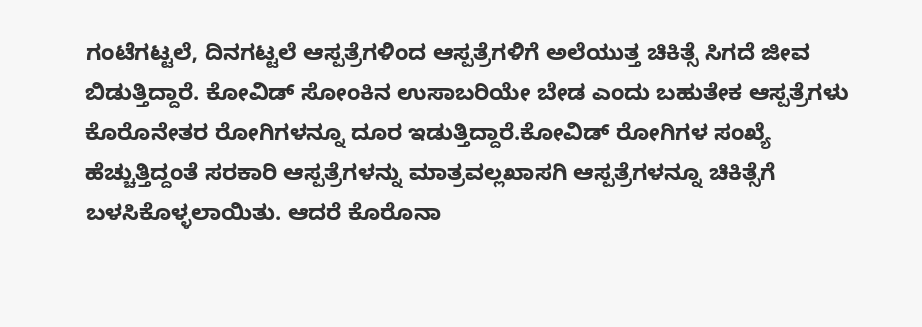ಗಂಟೆಗಟ್ಟಲೆ, ದಿನಗಟ್ಟಲೆ ಆಸ್ಪತ್ರೆಗಳಿಂದ ಆಸ್ಪತ್ರೆಗಳಿಗೆ ಅಲೆಯುತ್ತ ಚಿಕಿತ್ಸೆ ಸಿಗದೆ ಜೀವ ಬಿಡುತ್ತಿದ್ದಾರೆ. ಕೋವಿಡ್‌ ಸೋಂಕಿನ ಉಸಾಬರಿಯೇ ಬೇಡ ಎಂದು ಬಹುತೇಕ ಆಸ್ಪತ್ರೆಗಳು ಕೊರೊನೇತರ ರೋಗಿಗಳನ್ನೂ ದೂರ ಇಡುತ್ತಿದ್ದಾರೆ.ಕೋವಿಡ್‌ ರೋಗಿಗಳ ಸಂಖ್ಯೆ ಹೆಚ್ಚುತ್ತಿದ್ದಂತೆ ಸರಕಾರಿ ಆಸ್ಪತ್ರೆಗಳನ್ನು ಮಾತ್ರವಲ್ಲಖಾಸಗಿ ಆಸ್ಪತ್ರೆಗಳನ್ನೂ ಚಿಕಿತ್ಸೆಗೆ ಬಳಸಿಕೊಳ್ಳಲಾಯಿತು. ಆದರೆ ಕೊರೊನಾ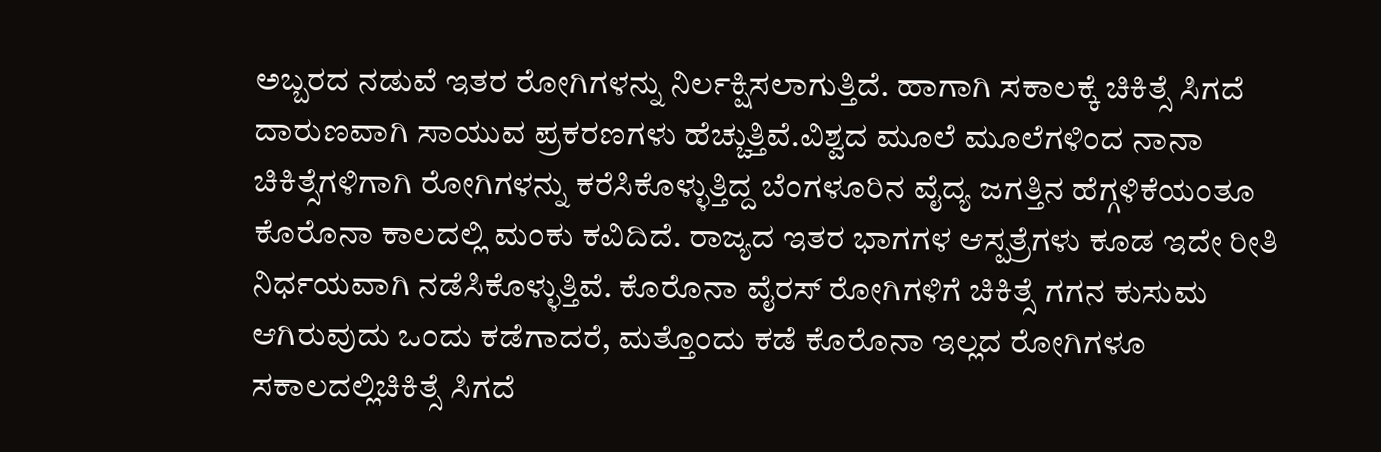ಅಬ್ಬರದ ನಡುವೆ ಇತರ ರೋಗಿಗಳನ್ನು ನಿರ್ಲಕ್ಷಿಸಲಾಗುತ್ತಿದೆ. ಹಾಗಾಗಿ ಸಕಾಲಕ್ಕೆ ಚಿಕಿತ್ಸೆ ಸಿಗದೆ ದಾರುಣವಾಗಿ ಸಾಯುವ ಪ್ರಕರಣಗಳು ಹೆಚ್ಚುತ್ತಿವೆ.ವಿಶ್ವದ ಮೂಲೆ ಮೂಲೆಗಳಿಂದ ನಾನಾ ಚಿಕಿತ್ಸೆಗಳಿಗಾಗಿ ರೋಗಿಗಳನ್ನು ಕರೆಸಿಕೊಳ್ಳುತ್ತಿದ್ದ ಬೆಂಗಳೂರಿನ ವೈದ್ಯ ಜಗತ್ತಿನ ಹೆಗ್ಗಳಿಕೆಯಂತೂ ಕೊರೊನಾ ಕಾಲದಲ್ಲಿ ಮಂಕು ಕವಿದಿದೆ. ರಾಜ್ಯದ ಇತರ ಭಾಗಗಳ ಆಸ್ಪತ್ರೆಗಳು ಕೂಡ ಇದೇ ರೀತಿ ನಿರ್ಧಯವಾಗಿ ನಡೆಸಿಕೊಳ್ಳುತ್ತಿವೆ. ಕೊರೊನಾ ವೈರಸ್ ರೋಗಿಗಳಿಗೆ ಚಿಕಿತ್ಸೆ ಗಗನ ಕುಸುಮ ಆಗಿರುವುದು ಒಂದು ಕಡೆಗಾದರೆ, ಮತ್ತೊಂದು ಕಡೆ ಕೊರೊನಾ ಇಲ್ಲದ ರೋಗಿಗಳೂ ಸಕಾಲದಲ್ಲಿಚಿಕಿತ್ಸೆ ಸಿಗದೆ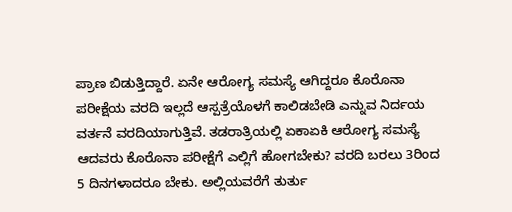ಪ್ರಾಣ ಬಿಡುತ್ತಿದ್ದಾರೆ. ಏನೇ ಆರೋಗ್ಯ ಸಮಸ್ಯೆ ಆಗಿದ್ದರೂ ಕೊರೊನಾ ಪರೀಕ್ಷೆಯ ವರದಿ ಇಲ್ಲದೆ ಆಸ್ಪತ್ರೆಯೊಳಗೆ ಕಾಲಿಡಬೇಡಿ ಎನ್ನುವ ನಿರ್ದಯ ವರ್ತನೆ ವರದಿಯಾಗುತ್ತಿವೆ. ತಡರಾತ್ರಿಯಲ್ಲಿ ಏಕಾಏಕಿ ಆರೋಗ್ಯ ಸಮಸ್ಯೆ ಆದವರು ಕೊರೊನಾ ಪರೀಕ್ಷೆಗೆ ಎಲ್ಲಿಗೆ ಹೋಗಬೇಕು? ವರದಿ ಬರಲು 3ರಿಂದ 5 ದಿನಗಳಾದರೂ ಬೇಕು. ಅಲ್ಲಿಯವರೆಗೆ ತುರ್ತು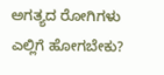ಅಗತ್ಯದ ರೋಗಿಗಳು ಎಲ್ಲಿಗೆ ಹೋಗಬೇಕು?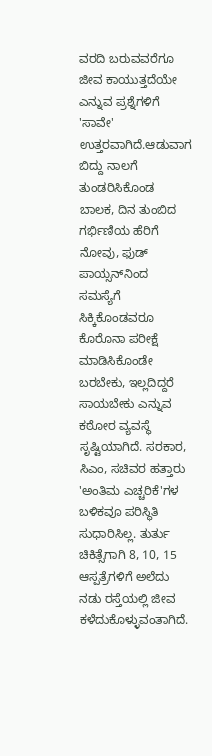ವರದಿ ಬರುವವರೆಗೂ ಜೀವ ಕಾಯುತ್ತದೆಯೇ ಎನ್ನುವ ಪ್ರಶ್ನೆಗಳಿಗೆ 'ಸಾವೇ' ಉತ್ತರವಾಗಿದೆ.ಆಡುವಾಗ ಬಿದ್ದು ನಾಲಗೆ ತುಂಡರಿಸಿಕೊಂಡ ಬಾಲಕ, ದಿನ ತುಂಬಿದ ಗರ್ಭಿಣಿಯ ಹೆರಿಗೆ ನೋವು, ಫುಡ್‌ ಪಾಯ್ಸನ್‌ನಿಂದ ಸಮಸ್ಯೆಗೆ ಸಿಕ್ಕಿಕೊಂಡವರೂ ಕೊರೊನಾ ಪರೀಕ್ಷೆ ಮಾಡಿಸಿಕೊಂಡೇ ಬರಬೇಕು, ಇಲ್ಲದಿದ್ದರೆ ಸಾಯಬೇಕು ಎನ್ನುವ ಕಠೋರ ವ್ಯವಸ್ಥೆ ಸೃಷ್ಟಿಯಾಗಿದೆ. ಸರಕಾರ, ಸಿಎಂ, ಸಚಿವರ ಹತ್ತಾರು 'ಅಂತಿಮ ಎಚ್ಚರಿಕೆ'ಗಳ ಬಳಿಕವೂ ಪರಿಸ್ಥಿತಿ ಸುಧಾರಿಸಿಲ್ಲ. ತುರ್ತು ಚಿಕಿತ್ಸೆಗಾಗಿ 8, 10, 15 ಆಸ್ಪತ್ರೆಗಳಿಗೆ ಅಲೆದು ನಡು ರಸ್ತೆಯಲ್ಲಿ ಜೀವ ಕಳೆದುಕೊಳ್ಳುವಂತಾಗಿದೆ.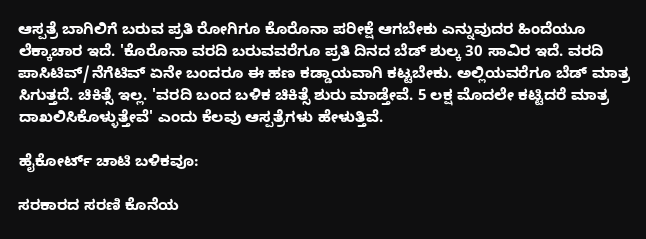ಆಸ್ಪತ್ರೆ ಬಾಗಿಲಿಗೆ ಬರುವ ಪ್ರತಿ ರೋಗಿಗೂ ಕೊರೊನಾ ಪರೀಕ್ಷೆ ಆಗಬೇಕು ಎನ್ನುವುದರ ಹಿಂದೆಯೂ ಲೆಕ್ಕಾಚಾರ ಇದೆ. 'ಕೊರೊನಾ ವರದಿ ಬರುವವರೆಗೂ ಪ್ರತಿ ದಿನದ ಬೆಡ್‌ ಶುಲ್ಕ 30 ಸಾವಿರ ಇದೆ. ವರದಿ ಪಾಸಿಟಿವ್‌/ನೆಗೆಟಿವ್‌ ಏನೇ ಬಂದರೂ ಈ ಹಣ ಕಡ್ಡಾಯವಾಗಿ ಕಟ್ಟಬೇಕು. ಅಲ್ಲಿಯವರೆಗೂ ಬೆಡ್‌ ಮಾತ್ರ ಸಿಗುತ್ತದೆ. ಚಿಕಿತ್ಸೆ ಇಲ್ಲ. 'ವರದಿ ಬಂದ ಬಳಿಕ ಚಿಕಿತ್ಸೆ ಶುರು ಮಾಡ್ತೇವೆ. 5 ಲಕ್ಷ ಮೊದಲೇ ಕಟ್ಟಿದರೆ ಮಾತ್ರ ದಾಖಲಿಸಿಕೊಳ್ಳುತ್ತೇವೆ' ಎಂದು ಕೆಲವು ಆಸ್ಪತ್ರೆಗಳು ಹೇಳುತ್ತಿವೆ.

ಹೈಕೋರ್ಟ್‌ ಚಾಟಿ ಬಳಿಕವೂ:

ಸರಕಾರದ ಸರಣಿ ಕೊನೆಯ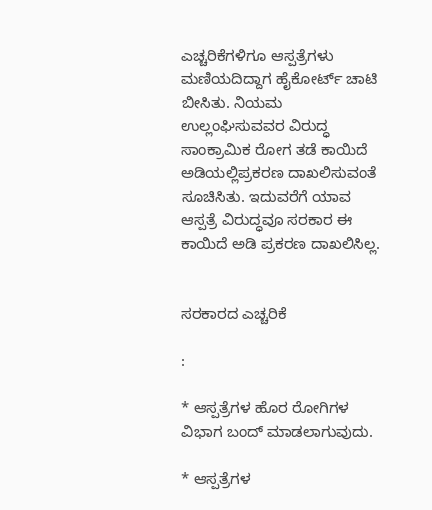ಎಚ್ಚರಿಕೆಗಳಿಗೂ ಆಸ್ಪತ್ರೆಗಳು ಮಣಿಯದಿದ್ದಾಗ ಹೈಕೋರ್ಟ್‌ ಚಾಟಿ ಬೀಸಿತು. ನಿಯಮ ಉಲ್ಲಂಘಿಸುವವರ ವಿರುದ್ಧ ಸಾಂಕ್ರಾಮಿಕ ರೋಗ ತಡೆ ಕಾಯಿದೆ ಅಡಿಯಲ್ಲಿಪ್ರಕರಣ ದಾಖಲಿಸುವಂತೆ ಸೂಚಿಸಿತು. ಇದುವರೆಗೆ ಯಾವ ಆಸ್ಪತ್ರೆ ವಿರುದ್ಧವೂ ಸರಕಾರ ಈ ಕಾಯಿದೆ ಅಡಿ ಪ್ರಕರಣ ದಾಖಲಿಸಿಲ್ಲ.


ಸರಕಾರದ ಎಚ್ಚರಿಕೆ

:

* ಆಸ್ಪತ್ರೆಗಳ ಹೊರ ರೋಗಿಗಳ ವಿಭಾಗ ಬಂದ್‌ ಮಾಡಲಾಗುವುದು.

* ಆಸ್ಪತ್ರೆಗಳ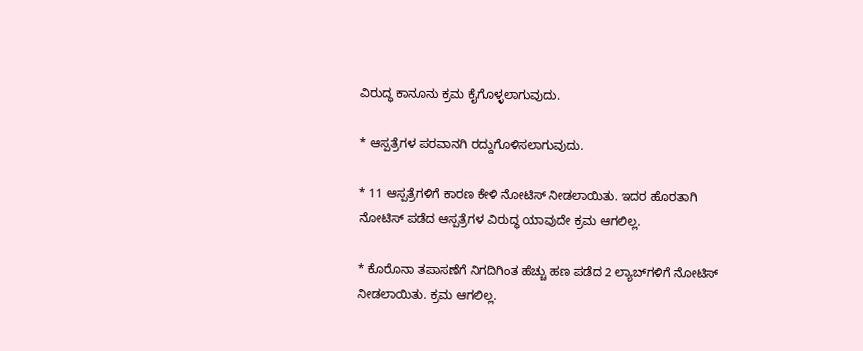ವಿರುದ್ಧ ಕಾನೂನು ಕ್ರಮ ಕೈಗೊಳ್ಳಲಾಗುವುದು.

* ಆಸ್ಪತ್ರೆಗಳ ಪರವಾನಗಿ ರದ್ದುಗೊಳಿಸಲಾಗುವುದು.

* 11 ಆಸ್ಪತ್ರೆಗಳಿಗೆ ಕಾರಣ ಕೇಳಿ ನೋಟಿಸ್‌ ನೀಡಲಾಯಿತು. ಇದರ ಹೊರತಾಗಿ ನೋಟಿಸ್‌ ಪಡೆದ ಆಸ್ಪತ್ರೆಗಳ ವಿರುದ್ಧ ಯಾವುದೇ ಕ್ರಮ ಆಗಲಿಲ್ಲ.

* ಕೊರೊನಾ ತಪಾಸಣೆಗೆ ನಿಗದಿಗಿಂತ ಹೆಚ್ಚು ಹಣ ಪಡೆದ 2 ಲ್ಯಾಬ್‌ಗಳಿಗೆ ನೋಟಿಸ್‌ ನೀಡಲಾಯಿತು. ಕ್ರಮ ಆಗಲಿಲ್ಲ.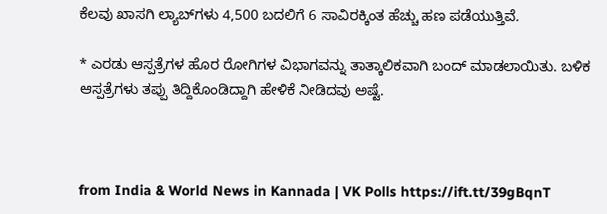ಕೆಲವು ಖಾಸಗಿ ಲ್ಯಾಬ್‌ಗಳು 4,500 ಬದಲಿಗೆ 6 ಸಾವಿರಕ್ಕಿಂತ ಹೆಚ್ಚು ಹಣ ಪಡೆಯುತ್ತಿವೆ.

* ಎರಡು ಆಸ್ಪತ್ರೆಗಳ ಹೊರ ರೋಗಿಗಳ ವಿಭಾಗವನ್ನು ತಾತ್ಕಾಲಿಕವಾಗಿ ಬಂದ್‌ ಮಾಡಲಾಯಿತು. ಬಳಿಕ ಆಸ್ಪತ್ರೆಗಳು ತಪ್ಪು ತಿದ್ದಿಕೊಂಡಿದ್ದಾಗಿ ಹೇಳಿಕೆ ನೀಡಿದವು ಅಷ್ಟೆ.



from India & World News in Kannada | VK Polls https://ift.tt/39gBqnT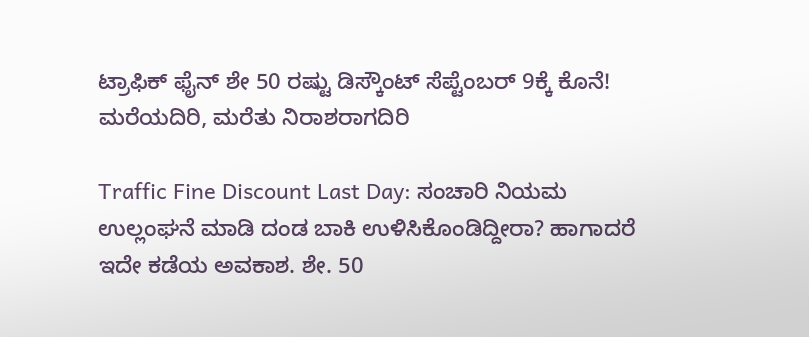ಟ್ರಾಫಿಕ್‌ ಫೈನ್‌ ಶೇ 50 ರಷ್ಟು ಡಿಸ್ಕೌಂಟ್‌ ಸೆಪ್ಟೆಂಬರ್‌ 9ಕ್ಕೆ ಕೊನೆ! ಮರೆಯದಿರಿ, ಮರೆತು ನಿರಾಶರಾಗದಿರಿ

Traffic Fine Discount Last Day: ಸಂಚಾರಿ ನಿಯಮ ಉಲ್ಲಂಘನೆ ಮಾಡಿ ದಂಡ ಬಾಕಿ ಉಳಿಸಿಕೊಂಡಿದ್ದೀರಾ? ಹಾಗಾದರೆ ಇದೇ ಕಡೆಯ ಅವಕಾಶ. ಶೇ. 50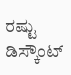ರಷ್ಟು ಡಿಸ್ಕೌಂಟ್‌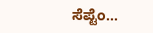ಸೆಪ್ಟೆಂ...